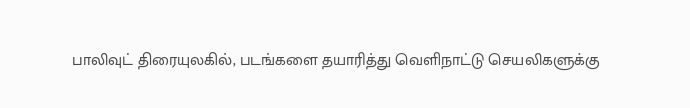பாலிவுட் திரையுலகில், படங்களை தயாரித்து வெளிநாட்டு செயலிகளுக்கு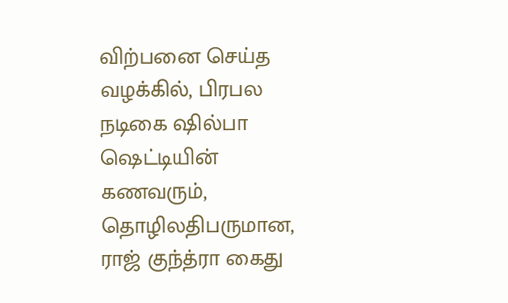விற்பனை செய்த வழக்கில், பிரபல நடிகை ஷில்பா ஷெட்டியின் கணவரும், தொழிலதிபருமான, ராஜ் குந்த்ரா கைது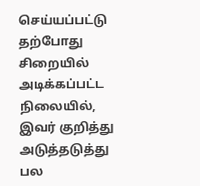செய்யப்பட்டு தற்போது சிறையில் அடிக்கப்பட்ட நிலையில், இவர் குறித்து அடுத்தடுத்து பல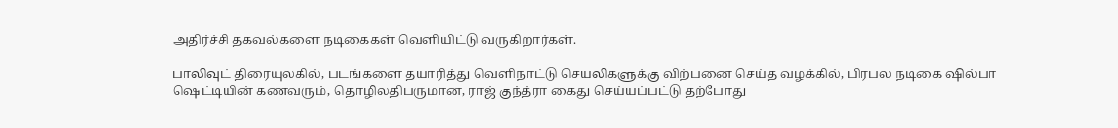அதிர்ச்சி தகவல்களை நடிகைகள் வெளியிட்டு வருகிறார்கள்.

பாலிவுட் திரையுலகில், படங்களை தயாரித்து வெளிநாட்டு செயலிகளுக்கு விற்பனை செய்த வழக்கில், பிரபல நடிகை ஷில்பா ஷெட்டியின் கணவரும், தொழிலதிபருமான, ராஜ் குந்த்ரா கைது செய்யப்பட்டு தற்போது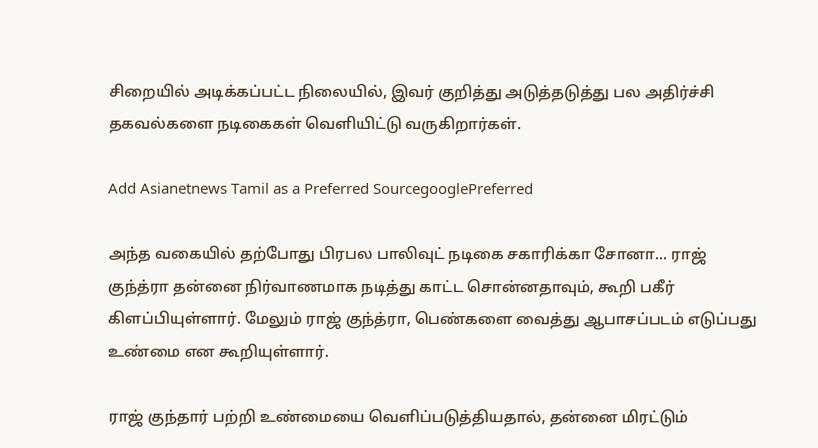சிறையில் அடிக்கப்பட்ட நிலையில், இவர் குறித்து அடுத்தடுத்து பல அதிர்ச்சி தகவல்களை நடிகைகள் வெளியிட்டு வருகிறார்கள்.

Add Asianetnews Tamil as a Preferred SourcegooglePreferred

அந்த வகையில் தற்போது பிரபல பாலிவுட் நடிகை சகாரிக்கா சோனா... ராஜ் குந்த்ரா தன்னை நிர்வாணமாக நடித்து காட்ட சொன்னதாவும், கூறி பகீர் கிளப்பியுள்ளார். மேலும் ராஜ் குந்த்ரா, பெண்களை வைத்து ஆபாசப்படம் எடுப்பது உண்மை என கூறியுள்ளார்.

ராஜ் குந்தார் பற்றி உண்மையை வெளிப்படுத்தியதால், தன்னை மிரட்டும்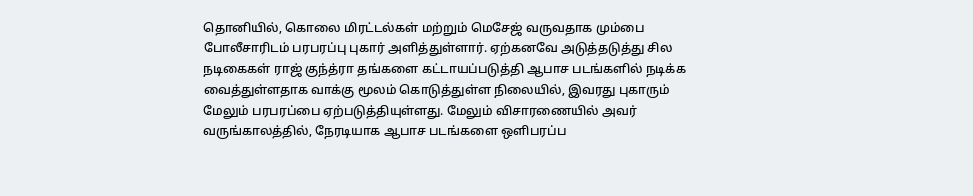தொனியில், கொலை மிரட்டல்கள் மற்றும் மெசேஜ் வருவதாக மும்பை போலீசாரிடம் பரபரப்பு புகார் அளித்துள்ளார். ஏற்கனவே அடுத்தடுத்து சில நடிகைகள் ராஜ் குந்த்ரா தங்களை கட்டாயப்படுத்தி ஆபாச படங்களில் நடிக்க வைத்துள்ளதாக வாக்கு மூலம் கொடுத்துள்ள நிலையில், இவரது புகாரும் மேலும் பரபரப்பை ஏற்படுத்தியுள்ளது. மேலும் விசாரணையில் அவர் வருங்காலத்தில், நேரடியாக ஆபாச படங்களை ஒளிபரப்ப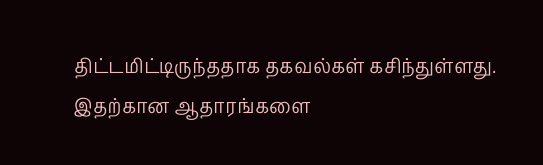திட்டமிட்டிருந்ததாக தகவல்கள் கசிந்துள்ளது. இதற்கான ஆதாரங்களை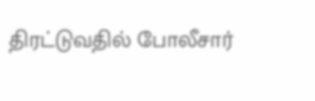திரட்டுவதில் போலீசார்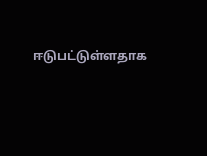ஈடுபட்டுள்ளதாக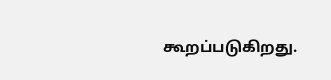கூறப்படுகிறது.